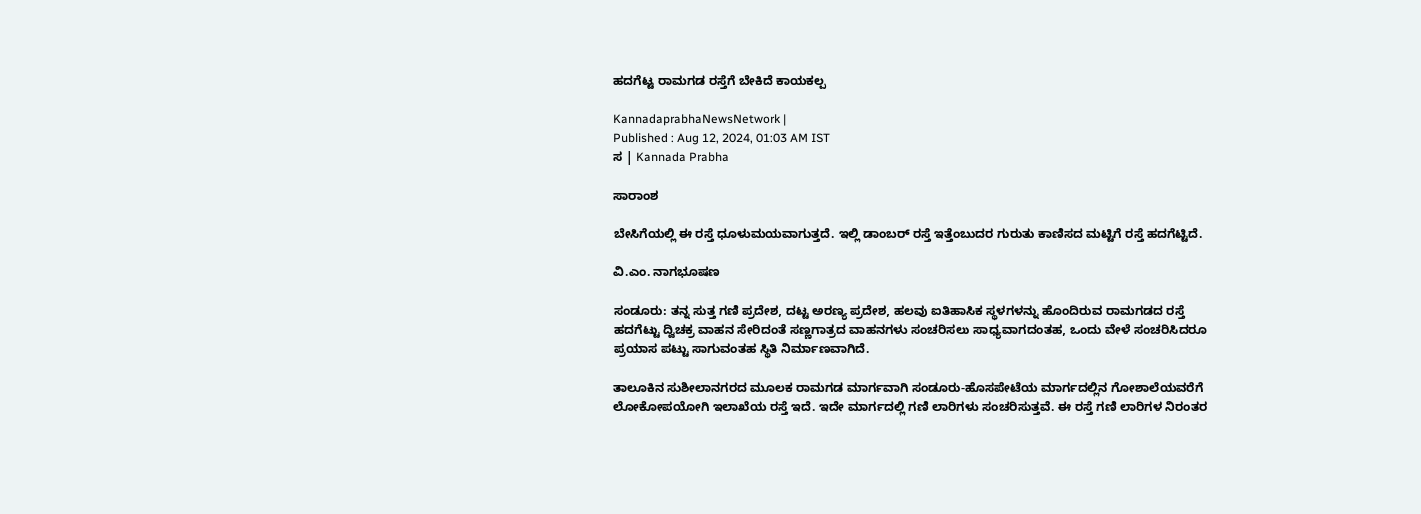ಹದಗೆಟ್ಟ ರಾಮಗಡ ರಸ್ತೆಗೆ ಬೇಕಿದೆ ಕಾಯಕಲ್ಪ

KannadaprabhaNewsNetwork |
Published : Aug 12, 2024, 01:03 AM IST
ಸ | Kannada Prabha

ಸಾರಾಂಶ

ಬೇಸಿಗೆಯಲ್ಲಿ ಈ ರಸ್ತೆ ಧೂಳುಮಯವಾಗುತ್ತದೆ. ಇಲ್ಲಿ ಡಾಂಬರ್ ರಸ್ತೆ ಇತ್ತೆಂಬುದರ ಗುರುತು ಕಾಣಿಸದ ಮಟ್ಟಿಗೆ ರಸ್ತೆ ಹದಗೆಟ್ಟಿದೆ.

ವಿ.ಎಂ. ನಾಗಭೂಷಣ

ಸಂಡೂರು: ತನ್ನ ಸುತ್ತ ಗಣಿ ಪ್ರದೇಶ, ದಟ್ಟ ಅರಣ್ಯ ಪ್ರದೇಶ, ಹಲವು ಐತಿಹಾಸಿಕ ಸ್ಥಳಗಳನ್ನು ಹೊಂದಿರುವ ರಾಮಗಡದ ರಸ್ತೆ ಹದಗೆಟ್ಟು ದ್ವಿಚಕ್ರ ವಾಹನ ಸೇರಿದಂತೆ ಸಣ್ಣಗಾತ್ರದ ವಾಹನಗಳು ಸಂಚರಿಸಲು ಸಾಧ್ಯವಾಗದಂತಹ, ಒಂದು ವೇಳೆ ಸಂಚರಿಸಿದರೂ ಪ್ರಯಾಸ ಪಟ್ಟು ಸಾಗುವಂತಹ ಸ್ಥಿತಿ ನಿರ್ಮಾಣವಾಗಿದೆ.

ತಾಲೂಕಿನ ಸುಶೀಲಾನಗರದ ಮೂಲಕ ರಾಮಗಡ ಮಾರ್ಗವಾಗಿ ಸಂಡೂರು-ಹೊಸಪೇಟೆಯ ಮಾರ್ಗದಲ್ಲಿನ ಗೋಶಾಲೆಯವರೆಗೆ ಲೋಕೋಪಯೋಗಿ ಇಲಾಖೆಯ ರಸ್ತೆ ಇದೆ. ಇದೇ ಮಾರ್ಗದಲ್ಲಿ ಗಣಿ ಲಾರಿಗಳು ಸಂಚರಿಸುತ್ತವೆ. ಈ ರಸ್ತೆ ಗಣಿ ಲಾರಿಗಳ ನಿರಂತರ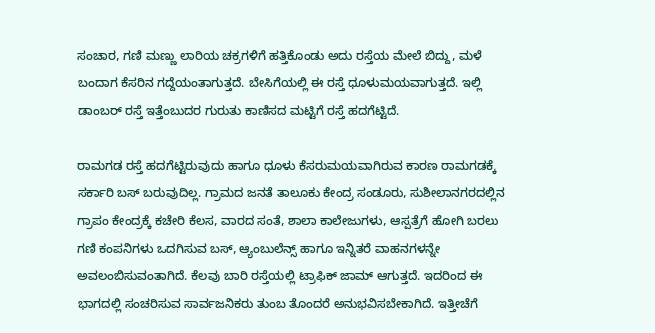ಸಂಚಾರ, ಗಣಿ ಮಣ್ಣು ಲಾರಿಯ ಚಕ್ರಗಳಿಗೆ ಹತ್ತಿಕೊಂಡು ಅದು ರಸ್ತೆಯ ಮೇಲೆ ಬಿದ್ದು, ಮಳೆ ಬಂದಾಗ ಕೆಸರಿನ ಗದ್ದೆಯಂತಾಗುತ್ತದೆ. ಬೇಸಿಗೆಯಲ್ಲಿ ಈ ರಸ್ತೆ ಧೂಳುಮಯವಾಗುತ್ತದೆ. ಇಲ್ಲಿ ಡಾಂಬರ್ ರಸ್ತೆ ಇತ್ತೆಂಬುದರ ಗುರುತು ಕಾಣಿಸದ ಮಟ್ಟಿಗೆ ರಸ್ತೆ ಹದಗೆಟ್ಟಿದೆ.

ರಾಮಗಡ ರಸ್ತೆ ಹದಗೆಟ್ಟಿರುವುದು ಹಾಗೂ ಧೂಳು ಕೆಸರುಮಯವಾಗಿರುವ ಕಾರಣ ರಾಮಗಡಕ್ಕೆ ಸರ್ಕಾರಿ ಬಸ್ ಬರುವುದಿಲ್ಲ. ಗ್ರಾಮದ ಜನತೆ ತಾಲೂಕು ಕೇಂದ್ರ ಸಂಡೂರು, ಸುಶೀಲಾನಗರದಲ್ಲಿನ ಗ್ರಾಪಂ ಕೇಂದ್ರಕ್ಕೆ ಕಚೇರಿ ಕೆಲಸ, ವಾರದ ಸಂತೆ, ಶಾಲಾ ಕಾಲೇಜುಗಳು, ಆಸ್ಪತ್ರೆಗೆ ಹೋಗಿ ಬರಲು ಗಣಿ ಕಂಪನಿಗಳು ಒದಗಿಸುವ ಬಸ್, ಆ್ಯಂಬುಲೆನ್ಸ್ ಹಾಗೂ ಇನ್ನಿತರೆ ವಾಹನಗಳನ್ನೇ ಅವಲಂಬಿಸುವಂತಾಗಿದೆ. ಕೆಲವು ಬಾರಿ ರಸ್ತೆಯಲ್ಲಿ ಟ್ರಾಫಿಕ್ ಜಾಮ್ ಆಗುತ್ತದೆ. ಇದರಿಂದ ಈ ಭಾಗದಲ್ಲಿ ಸಂಚರಿಸುವ ಸಾರ್ವಜನಿಕರು ತುಂಬ ತೊಂದರೆ ಅನುಭವಿಸಬೇಕಾಗಿದೆ. ಇತ್ತೀಚೆಗೆ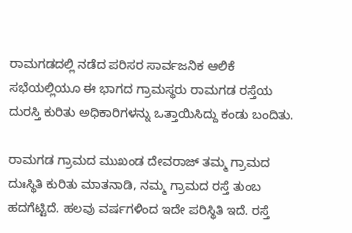ರಾಮಗಡದಲ್ಲಿ ನಡೆದ ಪರಿಸರ ಸಾರ್ವಜನಿಕ ಆಲಿಕೆ ಸಭೆಯಲ್ಲಿಯೂ ಈ ಭಾಗದ ಗ್ರಾಮಸ್ಥರು ರಾಮಗಡ ರಸ್ತೆಯ ದುರಸ್ತಿ ಕುರಿತು ಅಧಿಕಾರಿಗಳನ್ನು ಒತ್ತಾಯಿಸಿದ್ದು ಕಂಡು ಬಂದಿತು.

ರಾಮಗಡ ಗ್ರಾಮದ ಮುಖಂಡ ದೇವರಾಜ್ ತಮ್ಮ ಗ್ರಾಮದ ದುಃಸ್ಥಿತಿ ಕುರಿತು ಮಾತನಾಡಿ, ನಮ್ಮ ಗ್ರಾಮದ ರಸ್ತೆ ತುಂಬ ಹದಗೆಟ್ಟಿದೆ. ಹಲವು ವರ್ಷಗಳಿಂದ ಇದೇ ಪರಿಸ್ಥಿತಿ ಇದೆ. ರಸ್ತೆ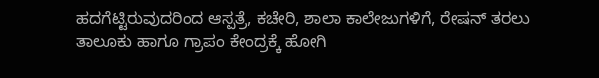ಹದಗೆಟ್ಟಿರುವುದರಿಂದ ಆಸ್ಪತ್ರೆ, ಕಚೇರಿ, ಶಾಲಾ ಕಾಲೇಜುಗಳಿಗೆ, ರೇಷನ್ ತರಲು ತಾಲೂಕು ಹಾಗೂ ಗ್ರಾಪಂ ಕೇಂದ್ರಕ್ಕೆ ಹೋಗಿ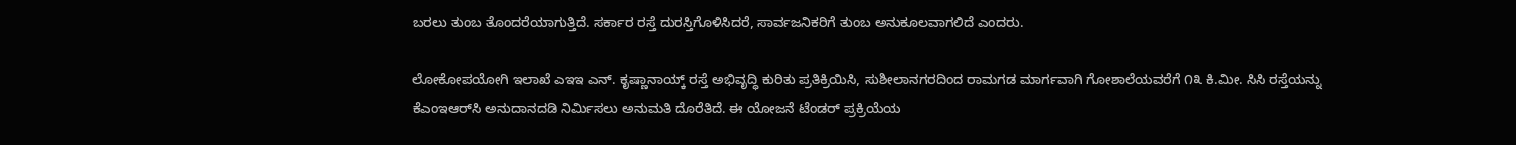ಬರಲು ತುಂಬ ತೊಂದರೆಯಾಗುತ್ತಿದೆ. ಸರ್ಕಾರ ರಸ್ತೆ ದುರಸ್ತಿಗೊಳಿಸಿದರೆ, ಸಾರ್ವಜನಿಕರಿಗೆ ತುಂಬ ಅನುಕೂಲವಾಗಲಿದೆ ಎಂದರು.

ಲೋಕೋಪಯೋಗಿ ಇಲಾಖೆ ಎಇಇ ಎನ್. ಕೃಷ್ಣಾನಾಯ್ಕ್ ರಸ್ತೆ ಅಭಿವೃದ್ಧಿ ಕುರಿತು ಪ್ರತಿಕ್ರಿಯಿಸಿ, ಸುಶೀಲಾನಗರದಿಂದ ರಾಮಗಡ ಮಾರ್ಗವಾಗಿ ಗೋಶಾಲೆಯವರೆಗೆ ೧೩ ಕಿ.ಮೀ. ಸಿಸಿ ರಸ್ತೆಯನ್ನು ಕೆಎಂಇಆರ್‌ಸಿ ಅನುದಾನದಡಿ ನಿರ್ಮಿಸಲು ಅನುಮತಿ ದೊರೆತಿದೆ. ಈ ಯೋಜನೆ ಟೆಂಡರ್ ಪ್ರಕ್ರಿಯೆಯ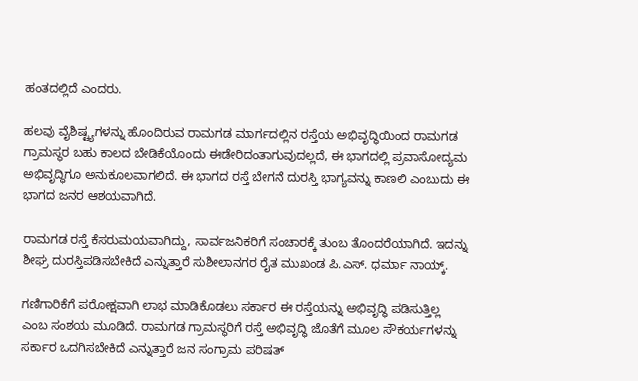ಹಂತದಲ್ಲಿದೆ ಎಂದರು.

ಹಲವು ವೈಶಿಷ್ಟ್ಯಗಳನ್ನು ಹೊಂದಿರುವ ರಾಮಗಡ ಮಾರ್ಗದಲ್ಲಿನ ರಸ್ತೆಯ ಅಭಿವೃದ್ಧಿಯಿಂದ ರಾಮಗಡ ಗ್ರಾಮಸ್ಥರ ಬಹು ಕಾಲದ ಬೇಡಿಕೆಯೊಂದು ಈಡೇರಿದಂತಾಗುವುದಲ್ಲದೆ, ಈ ಭಾಗದಲ್ಲಿ ಪ್ರವಾಸೋದ್ಯಮ ಅಭಿವೃದ್ಧಿಗೂ ಅನುಕೂಲವಾಗಲಿದೆ. ಈ ಭಾಗದ ರಸ್ತೆ ಬೇಗನೆ ದುರಸ್ತಿ ಭಾಗ್ಯವನ್ನು ಕಾಣಲಿ ಎಂಬುದು ಈ ಭಾಗದ ಜನರ ಆಶಯವಾಗಿದೆ.

ರಾಮಗಡ ರಸ್ತೆ ಕೆಸರುಮಯವಾಗಿದ್ದು, ಸಾರ್ವಜನಿಕರಿಗೆ ಸಂಚಾರಕ್ಕೆ ತುಂಬ ತೊಂದರೆಯಾಗಿದೆ. ಇದನ್ನು ಶೀಘ್ರ ದುರಸ್ತಿಪಡಿಸಬೇಕಿದೆ ಎನ್ನುತ್ತಾರೆ ಸುಶೀಲಾನಗರ ರೈತ ಮುಖಂಡ ಪಿ.ಎಸ್. ಧರ್ಮಾ ನಾಯ್ಕ್.

ಗಣಿಗಾರಿಕೆಗೆ ಪರೋಕ್ಷವಾಗಿ ಲಾಭ ಮಾಡಿಕೊಡಲು ಸರ್ಕಾರ ಈ ರಸ್ತೆಯನ್ನು ಅಭಿವೃದ್ಧಿ ಪಡಿಸುತ್ತಿಲ್ಲ ಎಂಬ ಸಂಶಯ ಮೂಡಿದೆ. ರಾಮಗಡ ಗ್ರಾಮಸ್ಥರಿಗೆ ರಸ್ತೆ ಅಭಿವೃದ್ಧಿ ಜೊತೆಗೆ ಮೂಲ ಸೌಕರ್ಯಗಳನ್ನು ಸರ್ಕಾರ ಒದಗಿಸಬೇಕಿದೆ ಎನ್ನುತ್ತಾರೆ ಜನ ಸಂಗ್ರಾಮ ಪರಿಷತ್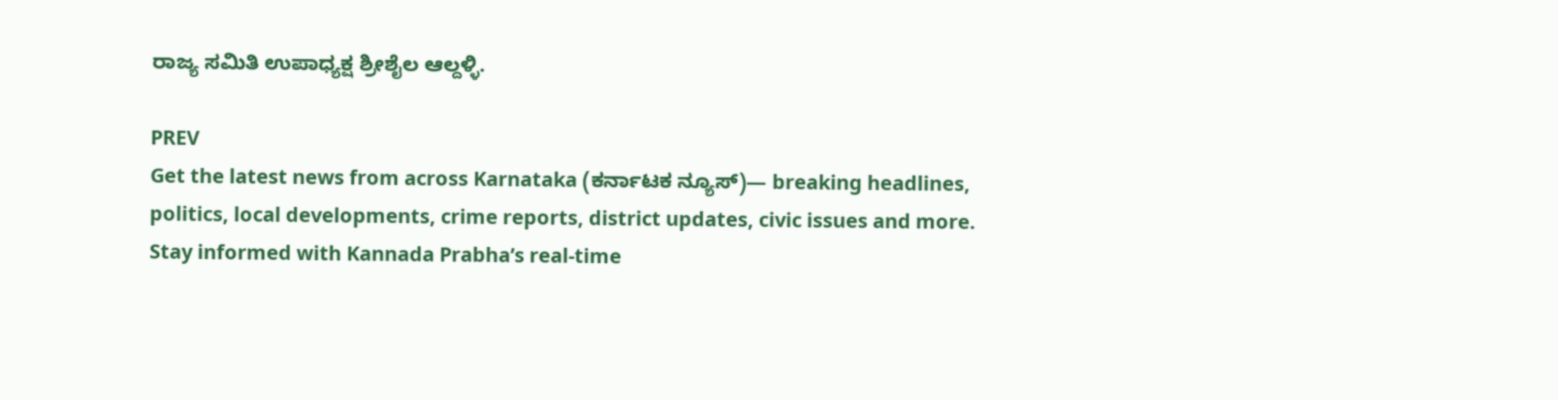ರಾಜ್ಯ ಸಮಿತಿ ಉಪಾಧ್ಯಕ್ಷ ಶ್ರೀಶೈಲ ಆಲ್ದಳ್ಳಿ.

PREV
Get the latest news from across Karnataka (ಕರ್ನಾಟಕ ನ್ಯೂಸ್)— breaking headlines, politics, local developments, crime reports, district updates, civic issues and more. Stay informed with Kannada Prabha’s real‑time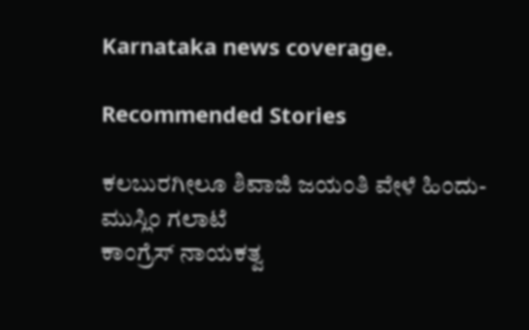Karnataka news coverage.

Recommended Stories

ಕಲಬುರಗೀಲೂ ಶಿವಾಜಿ ಜಯಂತಿ ವೇಳೆ ಹಿಂದು-ಮುಸ್ಲಿಂ ಗಲಾಟೆ
ಕಾಂಗ್ರೆಸ್ ನಾಯಕತ್ವ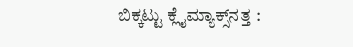ಬಿಕ್ಕಟ್ಟು ಕ್ಲೈಮ್ಯಾಕ್ಸ್‌ನತ್ತ :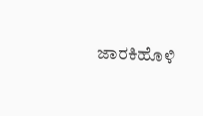ಜಾರಕಿಹೊಳಿ